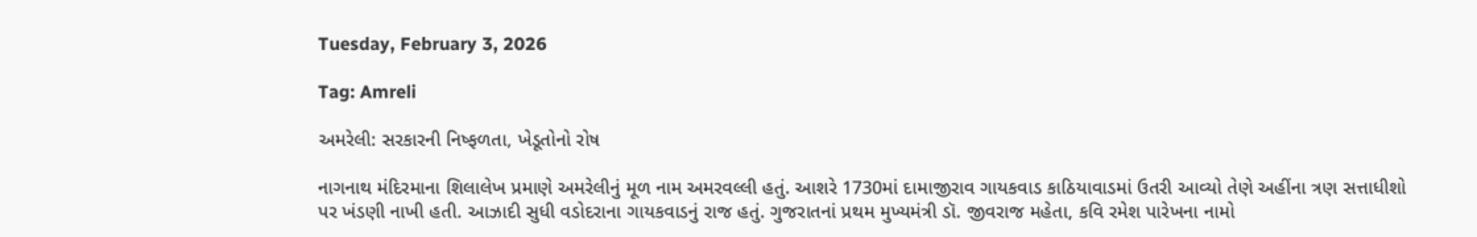Tuesday, February 3, 2026

Tag: Amreli

અમરેલી: સરકારની નિષ્ફળતા, ખેડૂતોનો રોષ

નાગનાથ મંદિરમાના શિલાલેખ પ્રમાણે અમરેલીનું મૂળ નામ અમરવલ્લી હતું. આશરે 1730માં દામાજીરાવ ગાયકવાડ કાઠિયાવાડમાં ઉતરી આવ્યો તેણે અહીંના ત્રણ સત્તાધીશો પર ખંડણી નાખી હતી. આઝાદી સુધી વડોદરાના ગાયકવાડનું રાજ હતું. ગુજરાતનાં પ્રથમ મુખ્યમંત્રી ડૉ. જીવરાજ મહેતા, કવિ રમેશ પારેખના નામો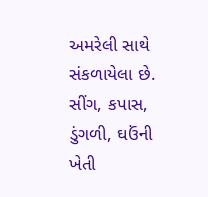અમરેલી સાથે સંકળાયેલા છે. સીંગ, કપાસ, ડુંગળી, ઘઉંની ખેતી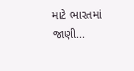માટે ભારતમાં જાણી...